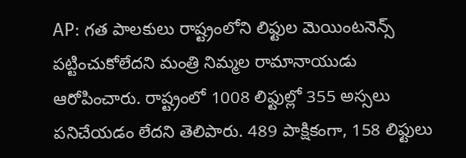AP: గత పాలకులు రాష్ట్రంలోని లిఫ్టుల మెయింటనెన్స్ పట్టించుకోలేదని మంత్రి నిమ్మల రామానాయుడు ఆరోపించారు. రాష్ట్రంలో 1008 లిఫ్టుల్లో 355 అస్సలు పనిచేయడం లేదని తెలిపారు. 489 పాక్షికంగా, 158 లిఫ్టులు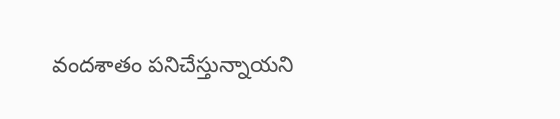వందశాతం పనిచేస్తున్నాయని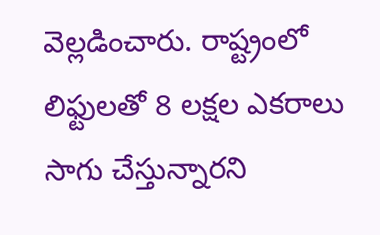వెల్లడించారు. రాష్ట్రంలో లిఫ్టులతో 8 లక్షల ఎకరాలు సాగు చేస్తున్నారని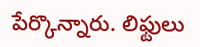పేర్కొన్నారు. లిఫ్టులు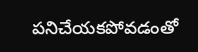పనిచేయకపోవడంతో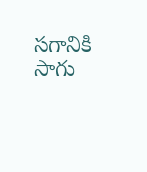సగానికి సాగు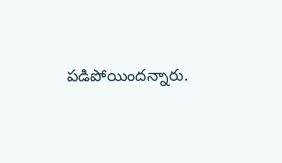పడిపోయిందన్నారు.